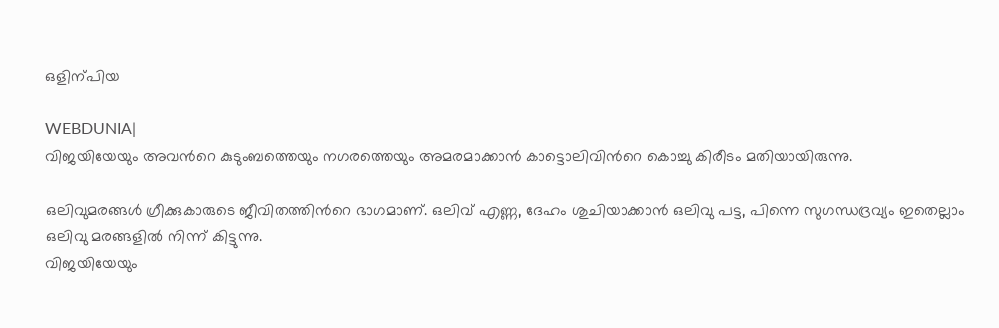ഒളിന്പിയ

WEBDUNIA|
വിജയിയേയും അവന്‍റെ കുടുംബത്തെയും നഗരത്തെയും അമരമാക്കാന്‍ കാട്ടൊലിവിന്‍റെ കൊച്ചു കിരീടം മതിയായിരുന്നു.

ഒലിവുമരങ്ങള്‍ ഗ്രീക്കുകാരുടെ ജീവിതത്തിന്‍റെ ഭാഗമാണ്. ഒലിവ് എണ്ണ, ദേഹം ശുചിയാക്കാന്‍ ഒലിവു പട്ട, പിന്നെ സുഗന്ധദ്രവ്യം ഇതെല്ലാം ഒലിവു മരങ്ങളില്‍ നിന്ന് കിട്ടുന്നു.
വിജയിയേയും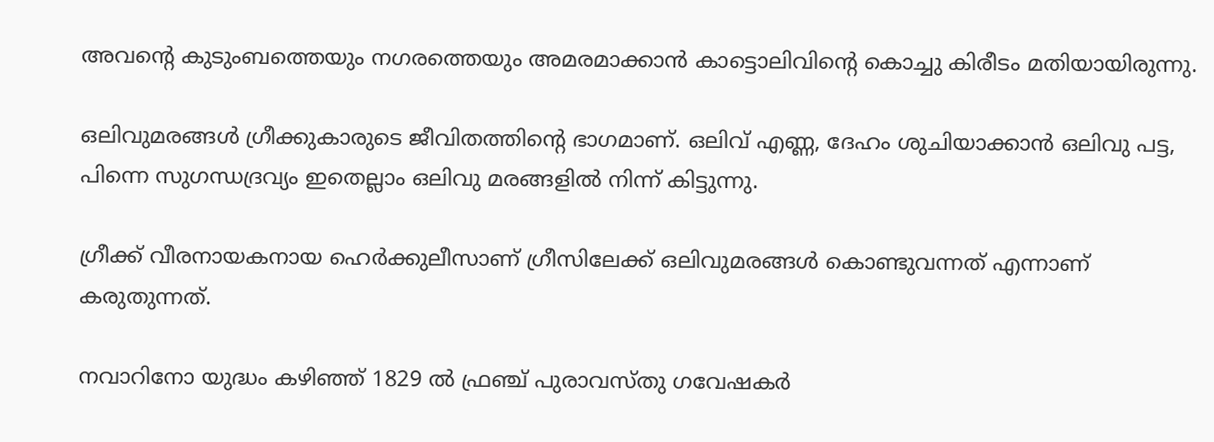അവന്‍റെ കുടുംബത്തെയും നഗരത്തെയും അമരമാക്കാന്‍ കാട്ടൊലിവിന്‍റെ കൊച്ചു കിരീടം മതിയായിരുന്നു.

ഒലിവുമരങ്ങള്‍ ഗ്രീക്കുകാരുടെ ജീവിതത്തിന്‍റെ ഭാഗമാണ്. ഒലിവ് എണ്ണ, ദേഹം ശുചിയാക്കാന്‍ ഒലിവു പട്ട, പിന്നെ സുഗന്ധദ്രവ്യം ഇതെല്ലാം ഒലിവു മരങ്ങളില്‍ നിന്ന് കിട്ടുന്നു.

ഗ്രീക്ക് വീരനായകനായ ഹെര്‍ക്കുലീസാണ് ഗ്രീസിലേക്ക് ഒലിവുമരങ്ങള്‍ കൊണ്ടുവന്നത് എന്നാണ് കരുതുന്നത്.

നവാറിനോ യുദ്ധം കഴിഞ്ഞ് 1829 ല്‍ ഫ്രഞ്ച് പുരാവസ്തു ഗവേഷകര്‍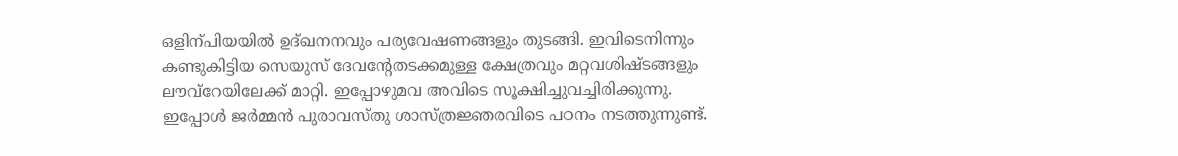ഒളിന്പിയയില്‍ ഉദ്ഖനനവും പര്യവേഷണങ്ങളും തുടങ്ങി. ഇവിടെനിന്നും കണ്ടുകിട്ടിയ സെയുസ് ദേവന്‍റേതടക്കമുള്ള ക്ഷേത്രവും മറ്റവശിഷ്ടങ്ങളും ലൗവ്റേയിലേക്ക് മാറ്റി. ഇപ്പോഴുമവ അവിടെ സൂക്ഷിച്ചുവച്ചിരിക്കുന്നു. ഇപ്പോള്‍ ജര്‍മ്മന്‍ പുരാവസ്തു ശാസ്ത്രജ്ഞരവിടെ പഠനം നടത്തുന്നുണ്ട്.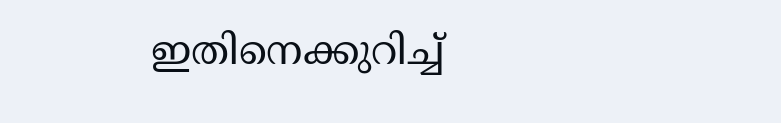ഇതിനെക്കുറിച്ച്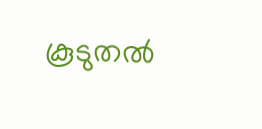കൂടുതല്‍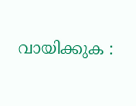വായിക്കുക :